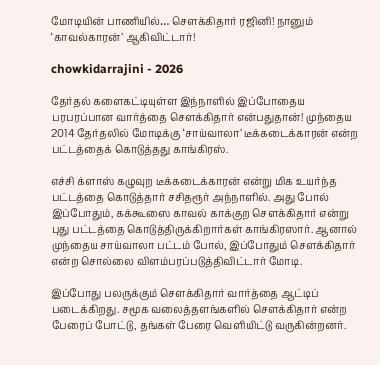மோடியின் பாணியில்… சௌக்கிதார் ரஜினி! நானும் ‘காவல்காரன்’ ஆகிவிட்டார்!

chowkidarrajini - 2026

தேர்தல் களைகட்டியுள்ள இந்நாளில் இப்போதைய பரபரப்பான வார்த்தை சௌக்கிதார் என்பதுதான்! முந்தைய 2014 தேர்தலில் மோடிக்கு ‘சாய்வாலா’ டீக்கடைக்காரன் என்ற பட்டத்தைக் கொடுத்தது காங்கிரஸ்.

எச்சி க்ளாஸ் கழுவுற டீக்கடைக்காரன் என்று மிக உயர்ந்த பட்டத்தை கொடுத்தார் சசிதரூர் அந்நாளில். அது போல் இப்போதும், கக்கூஸை காவல் காக்குற சௌக்கிதார் என்று புது பட்டத்தை கொடுத்திருக்கிறார்கள் காங்கிரஸார். ஆனால் முந்தைய சாய்வாலா பட்டம் போல், இப்போதும் சௌக்கிதார் என்ற சொல்லை விளம்பரப்படுத்திவிட்டார் மோடி.

இப்போது பலருக்கும் சௌக்கிதார் வார்த்தை ஆட்டிப் படைக்கிறது. சமூக வலைத்தளங்களில் சௌக்கிதார் என்ற பேரைப் போட்டு, தங்கள் பேரை வெளியிட்டு வருகின்றனர்.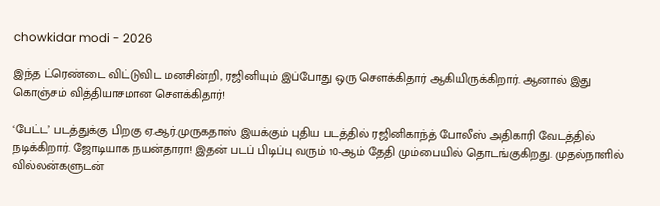chowkidar modi - 2026

இந்த ட்ரெண்டை விட்டுவிட மனசின்றி, ரஜினியும் இப்போது ஒரு சௌக்கிதார் ஆகியிருக்கிறார். ஆனால் இது கொஞ்சம் வித்தியாசமான சௌக்கிதார்!

‘பேட்ட’ படத்துக்கு பிறகு ஏ.ஆர்.முருகதாஸ் இயக்கும் புதிய படத்தில் ரஜினிகாந்த் போலீஸ் அதிகாரி வேடத்தில் நடிக்கிறார். ஜோடியாக நயன்தாரா! இதன் படப் பிடிப்பு வரும் 10-ஆம் தேதி மும்பையில் தொடங்குகிறது. முதல்நாளில் வில்லன்களுடன்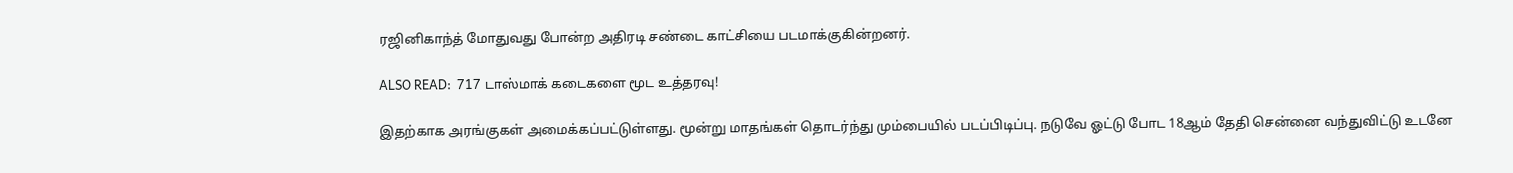ரஜினிகாந்த் மோதுவது போன்ற அதிரடி சண்டை காட்சியை படமாக்குகின்றனர்.

ALSO READ:  717 டாஸ்மாக் கடைகளை மூட உத்தரவு!

இதற்காக அரங்குகள் அமைக்கப்பட்டுள்ளது. மூன்று மாதங்கள் தொடர்ந்து மும்பையில் படப்பிடிப்பு. நடுவே ஓட்டு போட 18ஆம் தேதி சென்னை வந்துவிட்டு உடனே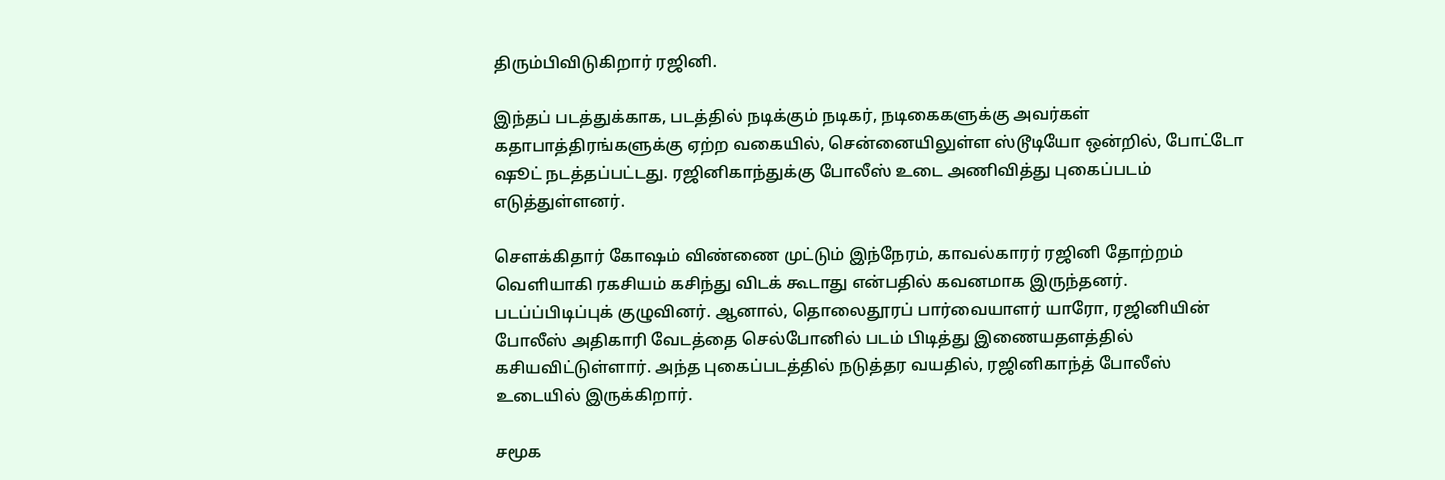திரும்பிவிடுகிறார் ரஜினி.

இந்தப் படத்துக்காக, படத்தில் நடிக்கும் நடிகர், நடிகைகளுக்கு அவர்கள் கதாபாத்திரங்களுக்கு ஏற்ற வகையில், சென்னையிலுள்ள ஸ்டூடியோ ஒன்றில், போட்டோ ஷூட் நடத்தப்பட்டது. ரஜினிகாந்துக்கு போலீஸ் உடை அணிவித்து புகைப்படம் எடுத்துள்ளனர்.

சௌக்கிதார் கோஷம் விண்ணை முட்டும் இந்நேரம், காவல்காரர் ரஜினி தோற்றம் வெளியாகி ரகசியம் கசிந்து விடக் கூடாது என்பதில் கவனமாக இருந்தனர். படப்ப்பிடிப்புக் குழுவினர். ஆனால், தொலைதூரப் பார்வையாளர் யாரோ, ரஜினியின் போலீஸ் அதிகாரி வேடத்தை செல்போனில் படம் பிடித்து இணையதளத்தில் கசியவிட்டுள்ளார். அந்த புகைப்படத்தில் நடுத்தர வயதில், ரஜினிகாந்த் போலீஸ் உடையில் இருக்கிறார்.

சமூக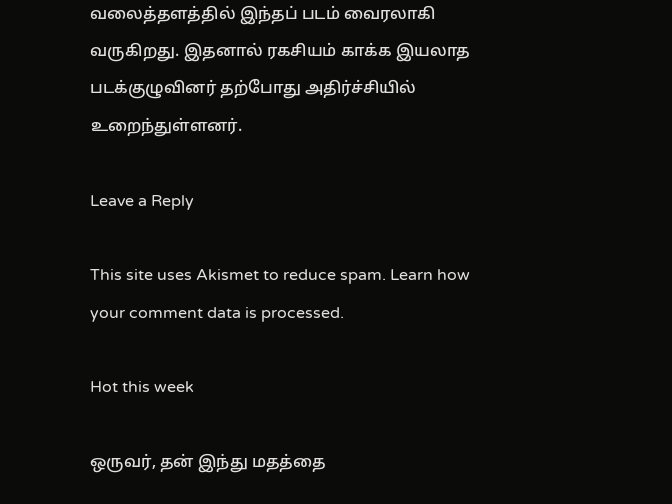வலைத்தளத்தில் இந்தப் படம் வைரலாகி வருகிறது. இதனால் ரகசியம் காக்க இயலாத படக்குழுவினர் தற்போது அதிர்ச்சியில் உறைந்துள்ளனர்.

Leave a Reply

This site uses Akismet to reduce spam. Learn how your comment data is processed.

Hot this week

ஒருவர், தன் இந்து மதத்தை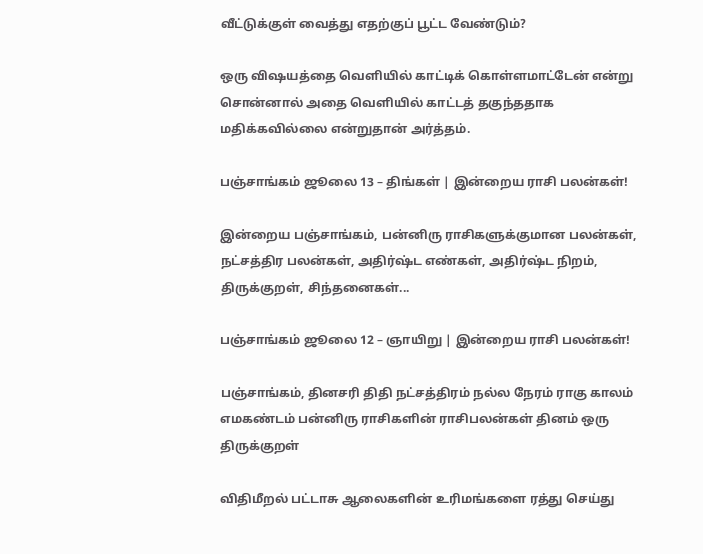வீட்டுக்குள் வைத்து எதற்குப் பூட்ட வேண்டும்?

ஒரு விஷயத்தை வெளியில் காட்டிக் கொள்ளமாட்டேன் என்று சொன்னால் அதை வெளியில் காட்டத் தகுந்ததாக மதிக்கவில்லை என்றுதான் அர்த்தம்.

பஞ்சாங்கம் ஜூலை 13 – திங்கள் | இன்றைய ராசி பலன்கள்!

இன்றைய பஞ்சாங்கம், பன்னிரு ராசிகளுக்குமான பலன்கள், நட்சத்திர பலன்கள், அதிர்ஷ்ட எண்கள், அதிர்ஷ்ட நிறம், திருக்குறள், சிந்தனைகள்...

பஞ்சாங்கம் ஜூலை 12 – ஞாயிறு | இன்றைய ராசி பலன்கள்!

பஞ்சாங்கம், தினசரி திதி நட்சத்திரம் நல்ல நேரம் ராகு காலம் எமகண்டம் பன்னிரு ராசிகளின் ராசிபலன்கள் தினம் ஒரு திருக்குறள்

விதிமீறல் பட்டாசு ஆலைகளின் உரிமங்களை ரத்து செய்து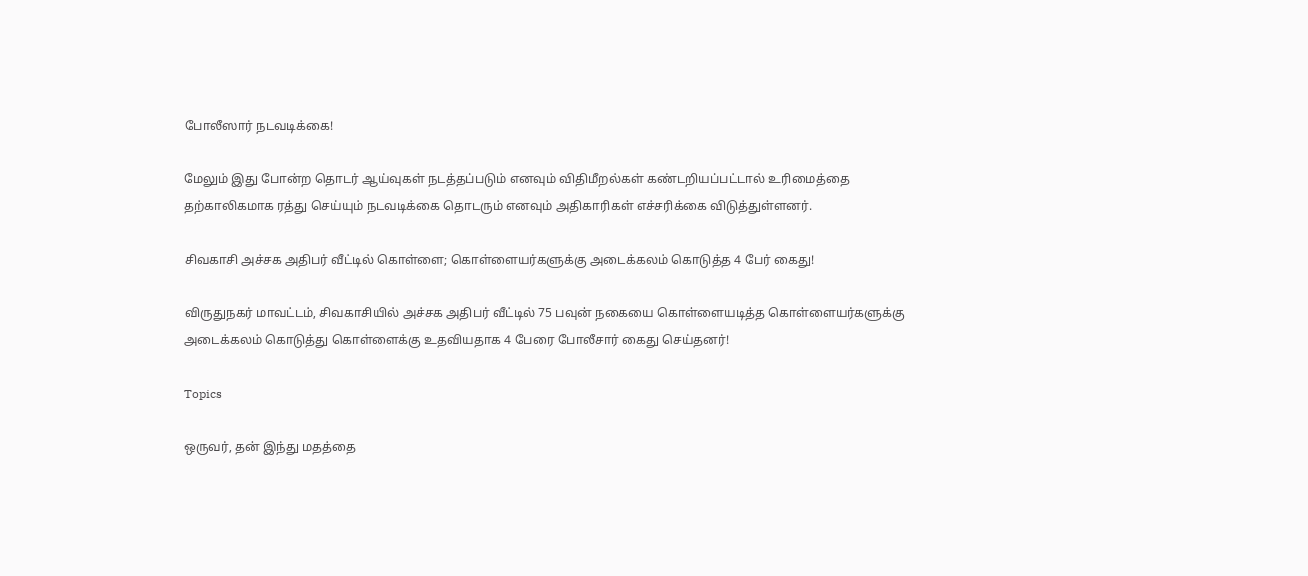போலீஸார் நடவடிக்கை!

மேலும் இது போன்ற தொடர் ஆய்வுகள் நடத்தப்படும் எனவும் விதிமீறல்கள் கண்டறியப்பட்டால் உரிமைத்தை தற்காலிகமாக ரத்து செய்யும் நடவடிக்கை தொடரும் எனவும் அதிகாரிகள் எச்சரிக்கை விடுத்துள்ளனர்.

சிவகாசி அச்சக அதிபர் வீட்டில் கொள்ளை; கொள்ளையர்களுக்கு அடைக்கலம் கொடுத்த 4 பேர் கைது!

விருதுநகர் மாவட்டம், சிவகாசியில் அச்சக அதிபர் வீட்டில் 75 பவுன் நகையை கொள்ளையடித்த கொள்ளையர்களுக்கு அடைக்கலம் கொடுத்து கொள்ளைக்கு உதவியதாக 4 பேரை போலீசார் கைது செய்தனர்!

Topics

ஒருவர், தன் இந்து மதத்தை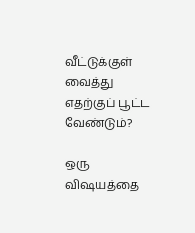வீட்டுக்குள் வைத்து எதற்குப் பூட்ட வேண்டும்?

ஒரு விஷயத்தை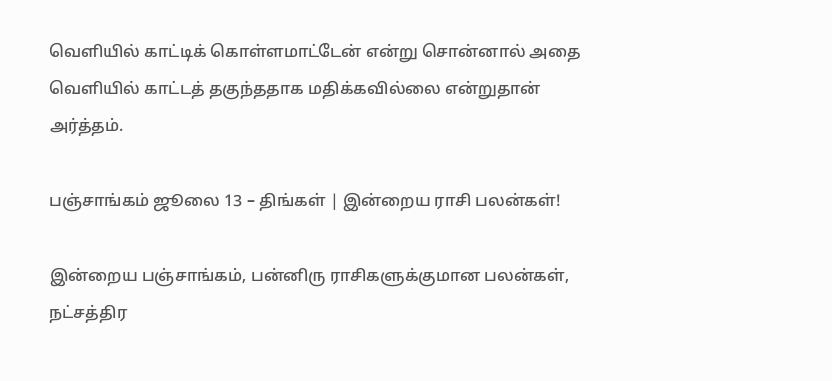வெளியில் காட்டிக் கொள்ளமாட்டேன் என்று சொன்னால் அதை வெளியில் காட்டத் தகுந்ததாக மதிக்கவில்லை என்றுதான் அர்த்தம்.

பஞ்சாங்கம் ஜூலை 13 – திங்கள் | இன்றைய ராசி பலன்கள்!

இன்றைய பஞ்சாங்கம், பன்னிரு ராசிகளுக்குமான பலன்கள், நட்சத்திர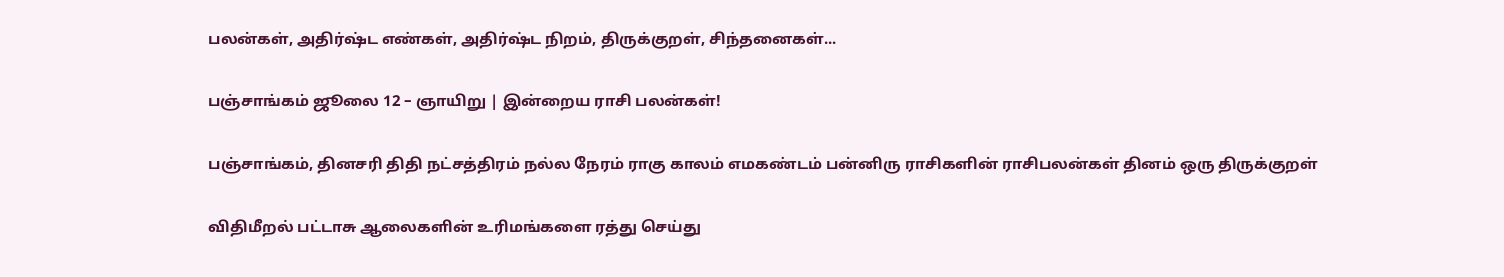பலன்கள், அதிர்ஷ்ட எண்கள், அதிர்ஷ்ட நிறம், திருக்குறள், சிந்தனைகள்...

பஞ்சாங்கம் ஜூலை 12 – ஞாயிறு | இன்றைய ராசி பலன்கள்!

பஞ்சாங்கம், தினசரி திதி நட்சத்திரம் நல்ல நேரம் ராகு காலம் எமகண்டம் பன்னிரு ராசிகளின் ராசிபலன்கள் தினம் ஒரு திருக்குறள்

விதிமீறல் பட்டாசு ஆலைகளின் உரிமங்களை ரத்து செய்து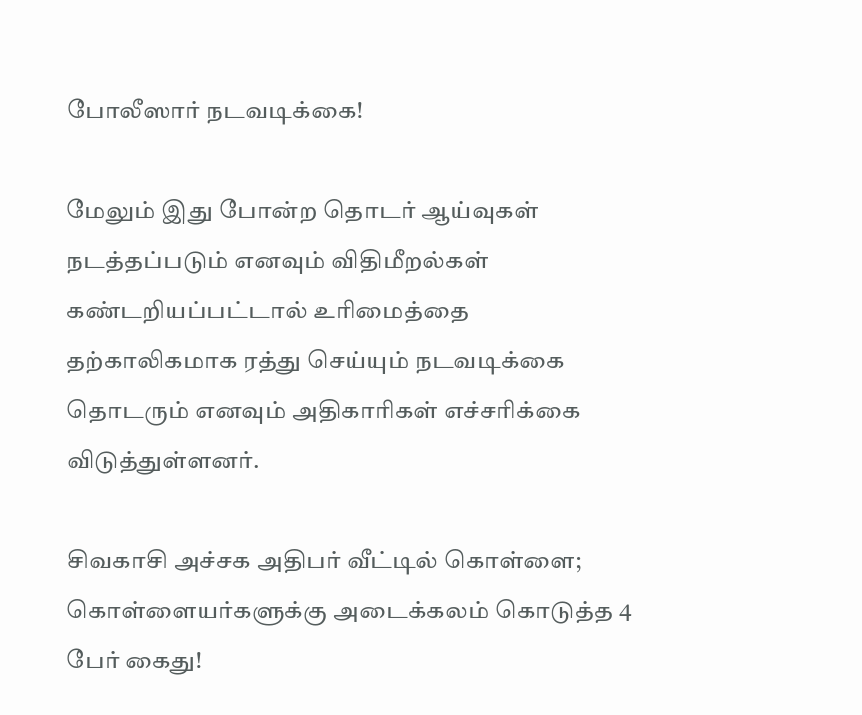போலீஸார் நடவடிக்கை!

மேலும் இது போன்ற தொடர் ஆய்வுகள் நடத்தப்படும் எனவும் விதிமீறல்கள் கண்டறியப்பட்டால் உரிமைத்தை தற்காலிகமாக ரத்து செய்யும் நடவடிக்கை தொடரும் எனவும் அதிகாரிகள் எச்சரிக்கை விடுத்துள்ளனர்.

சிவகாசி அச்சக அதிபர் வீட்டில் கொள்ளை; கொள்ளையர்களுக்கு அடைக்கலம் கொடுத்த 4 பேர் கைது!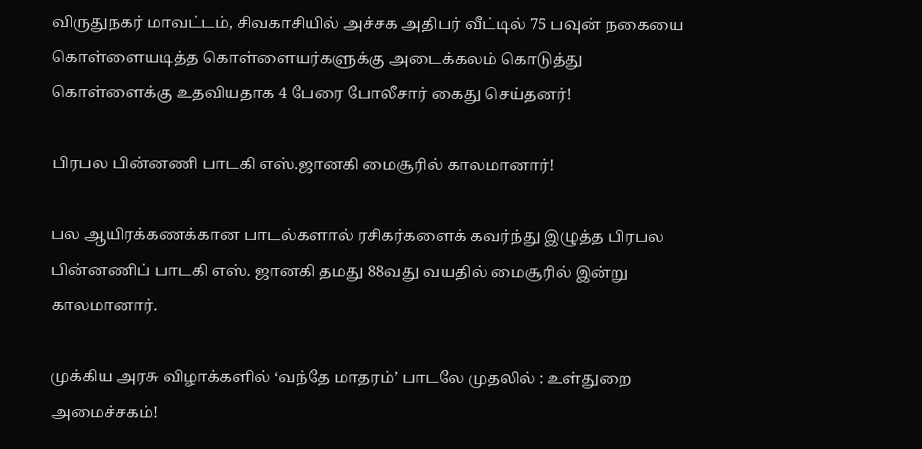விருதுநகர் மாவட்டம், சிவகாசியில் அச்சக அதிபர் வீட்டில் 75 பவுன் நகையை கொள்ளையடித்த கொள்ளையர்களுக்கு அடைக்கலம் கொடுத்து கொள்ளைக்கு உதவியதாக 4 பேரை போலீசார் கைது செய்தனர்!

பிரபல பின்னணி பாடகி எஸ்.ஜானகி மைசூரில் காலமானார்!

பல ஆயிரக்கணக்கான பாடல்களால் ரசிகர்களைக் கவர்ந்து இழுத்த பிரபல பின்னணிப் பாடகி எஸ். ஜானகி தமது 88வது வயதில் மைசூரில் இன்று காலமானார்.

முக்கிய அரசு விழாக்களில் ‘வந்தே மாதரம்’ பாடலே முதலில் : உள்துறை அமைச்சகம்!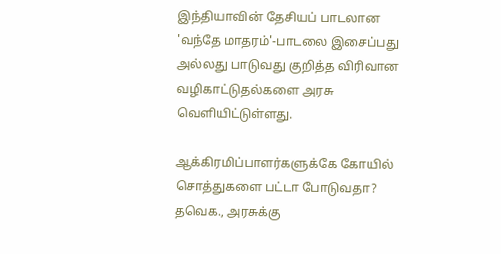இந்தியாவின் தேசியப் பாடலான 'வந்தே மாதரம்'-பாடலை இசைப்பது அல்லது பாடுவது குறித்த விரிவான வழிகாட்டுதல்களை அரசு வெளியிட்டுள்ளது.

ஆக்கிரமிப்பாளர்களுக்கே கோயில் சொத்துகளை பட்டா போடுவதா? தவெக., அரசுக்கு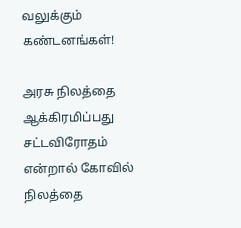வலுக்கும் கண்டனங்கள்!

அரசு நிலத்தை ஆக்கிரமிப்பது சட்டவிரோதம் என்றால் கோவில் நிலத்தை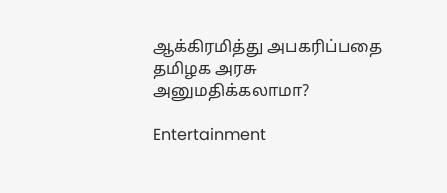ஆக்கிரமித்து அபகரிப்பதை தமிழக அரசு அனுமதிக்கலாமா?

Entertainment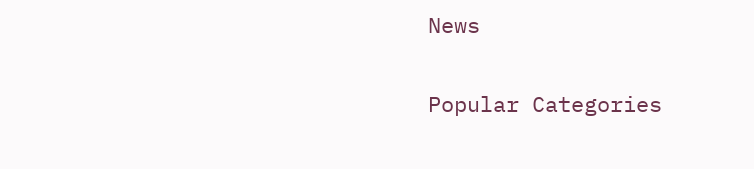News

Popular Categories